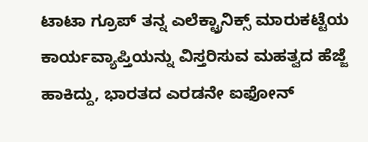ಟಾಟಾ ಗ್ರೂಪ್ ತನ್ನ ಎಲೆಕ್ಟ್ರಾನಿಕ್ಸ್ ಮಾರುಕಟ್ಟೆಯ ಕಾರ್ಯವ್ಯಾಪ್ತಿಯನ್ನು ವಿಸ್ತರಿಸುವ ಮಹತ್ವದ ಹೆಜ್ಜೆ ಹಾಕಿದ್ದು, ಭಾರತದ ಎರಡನೇ ಐಫೋನ್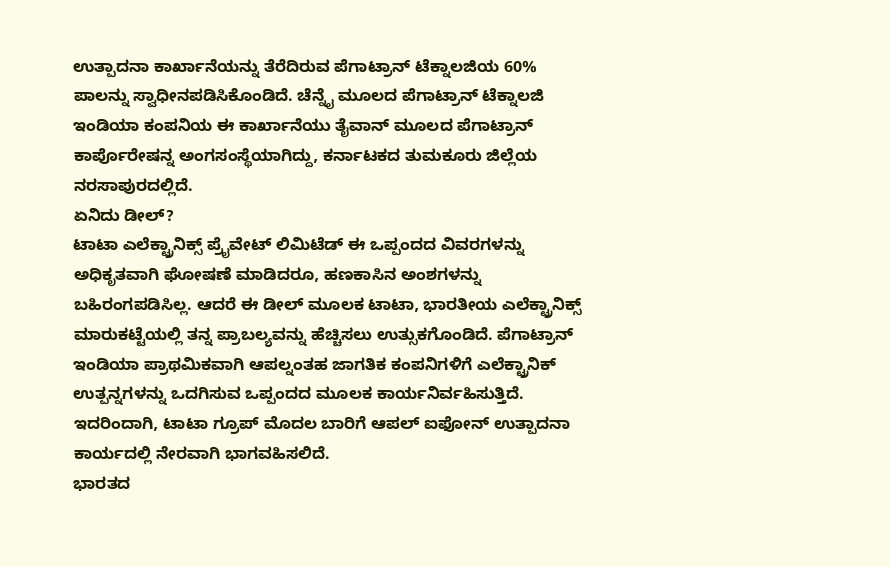ಉತ್ಪಾದನಾ ಕಾರ್ಖಾನೆಯನ್ನು ತೆರೆದಿರುವ ಪೆಗಾಟ್ರಾನ್ ಟೆಕ್ನಾಲಜಿಯ 60% ಪಾಲನ್ನು ಸ್ವಾಧೀನಪಡಿಸಿಕೊಂಡಿದೆ. ಚೆನ್ನೈ ಮೂಲದ ಪೆಗಾಟ್ರಾನ್ ಟೆಕ್ನಾಲಜಿ ಇಂಡಿಯಾ ಕಂಪನಿಯ ಈ ಕಾರ್ಖಾನೆಯು ತೈವಾನ್ ಮೂಲದ ಪೆಗಾಟ್ರಾನ್ ಕಾರ್ಪೊರೇಷನ್ನ ಅಂಗಸಂಸ್ಥೆಯಾಗಿದ್ದು, ಕರ್ನಾಟಕದ ತುಮಕೂರು ಜಿಲ್ಲೆಯ ನರಸಾಪುರದಲ್ಲಿದೆ.
ಏನಿದು ಡೀಲ್?
ಟಾಟಾ ಎಲೆಕ್ಟ್ರಾನಿಕ್ಸ್ ಪ್ರೈವೇಟ್ ಲಿಮಿಟೆಡ್ ಈ ಒಪ್ಪಂದದ ವಿವರಗಳನ್ನು ಅಧಿಕೃತವಾಗಿ ಘೋಷಣೆ ಮಾಡಿದರೂ, ಹಣಕಾಸಿನ ಅಂಶಗಳನ್ನು ಬಹಿರಂಗಪಡಿಸಿಲ್ಲ. ಆದರೆ ಈ ಡೀಲ್ ಮೂಲಕ ಟಾಟಾ, ಭಾರತೀಯ ಎಲೆಕ್ಟ್ರಾನಿಕ್ಸ್ ಮಾರುಕಟ್ಟೆಯಲ್ಲಿ ತನ್ನ ಪ್ರಾಬಲ್ಯವನ್ನು ಹೆಚ್ಚಿಸಲು ಉತ್ಸುಕಗೊಂಡಿದೆ. ಪೆಗಾಟ್ರಾನ್ ಇಂಡಿಯಾ ಪ್ರಾಥಮಿಕವಾಗಿ ಆಪಲ್ನಂತಹ ಜಾಗತಿಕ ಕಂಪನಿಗಳಿಗೆ ಎಲೆಕ್ಟ್ರಾನಿಕ್ ಉತ್ಪನ್ನಗಳನ್ನು ಒದಗಿಸುವ ಒಪ್ಪಂದದ ಮೂಲಕ ಕಾರ್ಯನಿರ್ವಹಿಸುತ್ತಿದೆ. ಇದರಿಂದಾಗಿ, ಟಾಟಾ ಗ್ರೂಪ್ ಮೊದಲ ಬಾರಿಗೆ ಆಪಲ್ ಐಫೋನ್ ಉತ್ಪಾದನಾ ಕಾರ್ಯದಲ್ಲಿ ನೇರವಾಗಿ ಭಾಗವಹಿಸಲಿದೆ.
ಭಾರತದ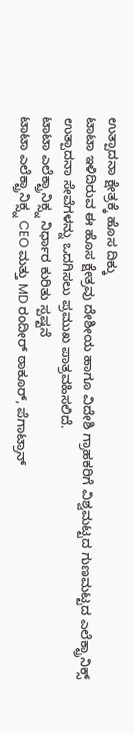ಉತ್ಪಾದನಾ ಕ್ಷೇತ್ರಕ್ಕೆ ಹೊಸ ದಿಕ್ಕು
ಟಾಟಾ ಇಳಿದಿರುವ ಈ ಹೊಸ ಕ್ಷೇತ್ರವು ದೇಶೀಯ ಹಾಗೂ ವಿದೇಶಿ ಗ್ರಾಹಕರಿಗೆ ವಿಶ್ವಮಟ್ಟದ ಗುಣಮಟ್ಟದ ಎಲೆಕ್ಟ್ರಾನಿಕ್ಸ್ ಉತ್ಪಾದನಾ ಸೇವೆಗಳನ್ನು ಒದಗಿಸಲು ಪ್ರಮುಖ ಪಾತ್ರವಹಿಸಲಿದೆ.
ಟಾಟಾ ಎಲೆಕ್ಟ್ರಾನಿಕ್ಸ್ನ ನಿರ್ಧಾರ ಕುರಿತು ಸ್ಪಷ್ಟನೆ
ಟಾಟಾ ಎಲೆಕ್ಟ್ರಾನಿಕ್ಸ್ನ CEO ಮತ್ತು MD ರಂದೀರ್ ಠಾಕೂರ್, ಪೆಗಾಟ್ರಾನ್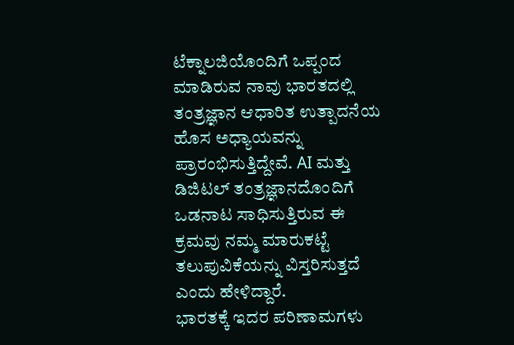ಟೆಕ್ನಾಲಜಿಯೊಂದಿಗೆ ಒಪ್ಪಂದ ಮಾಡಿರುವ ನಾವು ಭಾರತದಲ್ಲಿ ತಂತ್ರಜ್ಞಾನ ಆಧಾರಿತ ಉತ್ಪಾದನೆಯ ಹೊಸ ಅಧ್ಯಾಯವನ್ನು ಪ್ರಾರಂಭಿಸುತ್ತಿದ್ದೇವೆ. AI ಮತ್ತು ಡಿಜಿಟಲ್ ತಂತ್ರಜ್ಞಾನದೊಂದಿಗೆ ಒಡನಾಟ ಸಾಧಿಸುತ್ತಿರುವ ಈ ಕ್ರಮವು ನಮ್ಮ ಮಾರುಕಟ್ಟೆ ತಲುಪುವಿಕೆಯನ್ನು ವಿಸ್ತರಿಸುತ್ತದೆ ಎಂದು ಹೇಳಿದ್ದಾರೆ.
ಭಾರತಕ್ಕೆ ಇದರ ಪರಿಣಾಮಗಳು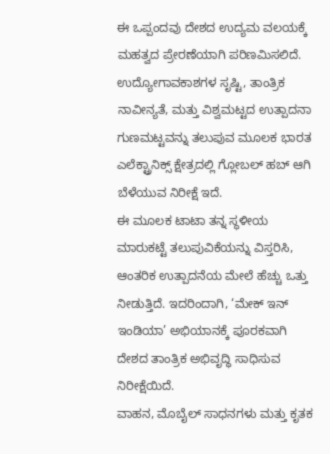ಈ ಒಪ್ಪಂದವು ದೇಶದ ಉದ್ಯಮ ವಲಯಕ್ಕೆ ಮಹತ್ವದ ಪ್ರೇರಣೆಯಾಗಿ ಪರಿಣಮಿಸಲಿದೆ. ಉದ್ಯೋಗಾವಕಾಶಗಳ ಸೃಷ್ಟಿ, ತಾಂತ್ರಿಕ ನಾವೀನ್ಯತೆ, ಮತ್ತು ವಿಶ್ವಮಟ್ಟದ ಉತ್ಪಾದನಾ ಗುಣಮಟ್ಟವನ್ನು ತಲುಪುವ ಮೂಲಕ ಭಾರತ ಎಲೆಕ್ಟ್ರಾನಿಕ್ಸ್ ಕ್ಷೇತ್ರದಲ್ಲಿ ಗ್ಲೋಬಲ್ ಹಬ್ ಆಗಿ ಬೆಳೆಯುವ ನಿರೀಕ್ಷೆ ಇದೆ.
ಈ ಮೂಲಕ ಟಾಟಾ ತನ್ನ ಸ್ಥಳೀಯ ಮಾರುಕಟ್ಟೆ ತಲುಪುವಿಕೆಯನ್ನು ವಿಸ್ತರಿಸಿ, ಆಂತರಿಕ ಉತ್ಪಾದನೆಯ ಮೇಲೆ ಹೆಚ್ಚು ಒತ್ತು ನೀಡುತ್ತಿದೆ. ಇದರಿಂದಾಗಿ, ‘ಮೇಕ್ ಇನ್ ಇಂಡಿಯಾ’ ಅಭಿಯಾನಕ್ಕೆ ಪೂರಕವಾಗಿ ದೇಶದ ತಾಂತ್ರಿಕ ಅಭಿವೃದ್ಧಿ ಸಾಧಿಸುವ ನಿರೀಕ್ಷೆಯಿದೆ.
ವಾಹನ, ಮೊಬೈಲ್ ಸಾಧನಗಳು ಮತ್ತು ಕೃತಕ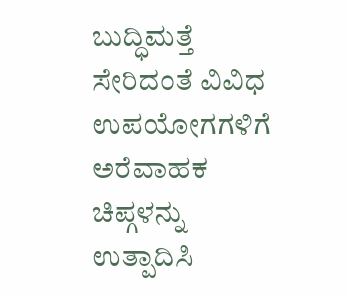ಬುದ್ಧಿಮತ್ತೆ ಸೇರಿದಂತೆ ವಿವಿಧ ಉಪಯೋಗಗಳಿಗೆ ಅರೆವಾಹಕ ಚಿಪ್ಗಳನ್ನು ಉತ್ಪಾದಿಸಿ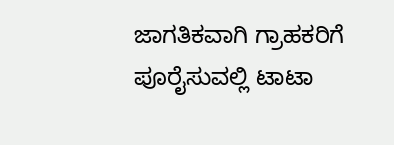ಜಾಗತಿಕವಾಗಿ ಗ್ರಾಹಕರಿಗೆ ಪೂರೈಸುವಲ್ಲಿ ಟಾಟಾ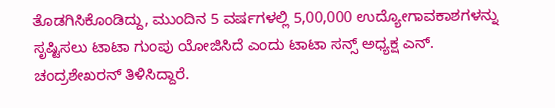ತೊಡಗಿಸಿಕೊಂಡಿದ್ದು, ಮುಂದಿನ 5 ವರ್ಷಗಳಲ್ಲಿ 5,00,000 ಉದ್ಯೋಗಾವಕಾಶಗಳನ್ನು ಸೃಷ್ಟಿಸಲು ಟಾಟಾ ಗುಂಪು ಯೋಜಿಸಿದೆ ಎಂದು ಟಾಟಾ ಸನ್ಸ್ ಅಧ್ಯಕ್ಷ ಎನ್. ಚಂದ್ರಶೇಖರನ್ ತಿಳಿಸಿದ್ದಾರೆ.